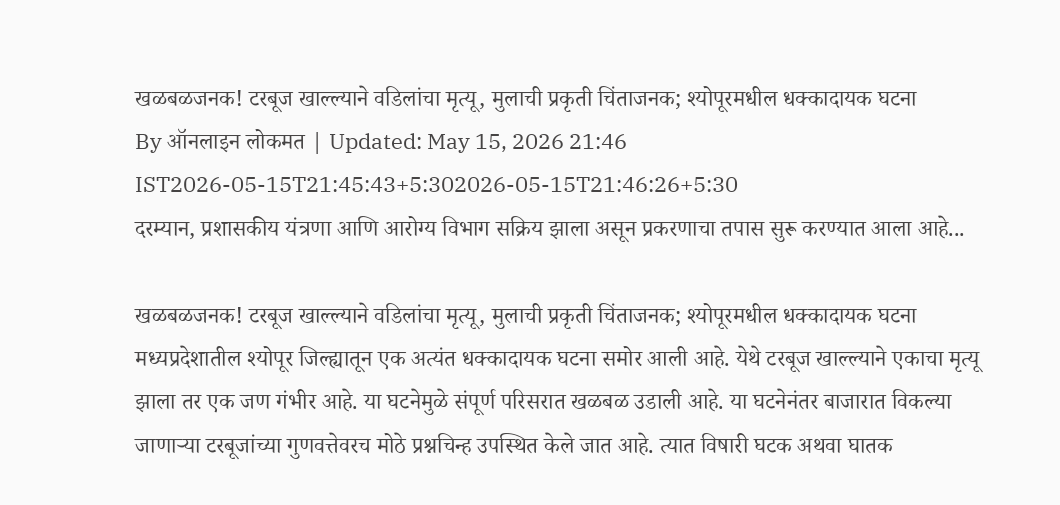खळबळजनक! टरबूज खाल्ल्याने वडिलांचा मृत्यू, मुलाची प्रकृती चिंताजनक; श्योपूरमधील धक्कादायक घटना
By ऑनलाइन लोकमत | Updated: May 15, 2026 21:46 IST2026-05-15T21:45:43+5:302026-05-15T21:46:26+5:30
दरम्यान, प्रशासकीय यंत्रणा आणि आरोग्य विभाग सक्रिय झाला असून प्रकरणाचा तपास सुरू करण्यात आला आहे...

खळबळजनक! टरबूज खाल्ल्याने वडिलांचा मृत्यू, मुलाची प्रकृती चिंताजनक; श्योपूरमधील धक्कादायक घटना
मध्यप्रदेशातील श्योपूर जिल्ह्यातून एक अत्यंत धक्कादायक घटना समोर आली आहे. येथे टरबूज खाल्ल्याने एकाचा मृत्यू झाला तर एक जण गंभीर आहे. या घटनेमुळे संपूर्ण परिसरात खळबळ उडाली आहे. या घटनेनंतर बाजारात विकल्या जाणाऱ्या टरबूजांच्या गुणवत्तेवरच मोठे प्रश्नचिन्ह उपस्थित केले जात आहे. त्यात विषारी घटक अथवा घातक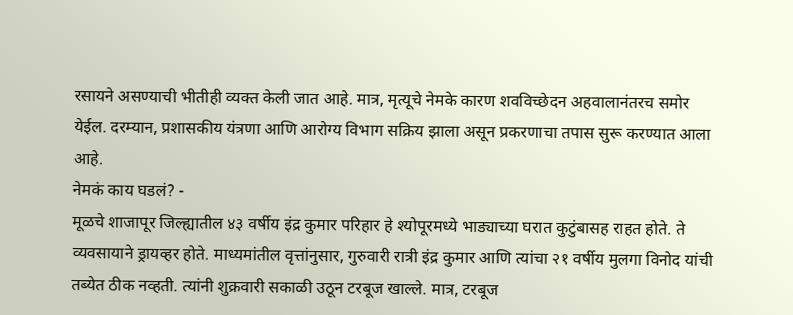रसायने असण्याची भीतीही व्यक्त केली जात आहे. मात्र, मृत्यूचे नेमके कारण शवविच्छेदन अहवालानंतरच समोर येईल. दरम्यान, प्रशासकीय यंत्रणा आणि आरोग्य विभाग सक्रिय झाला असून प्रकरणाचा तपास सुरू करण्यात आला आहे.
नेमकं काय घडलं? -
मूळचे शाजापूर जिल्ह्यातील ४३ वर्षीय इंद्र कुमार परिहार हे श्योपूरमध्ये भाड्याच्या घरात कुटुंबासह राहत होते. ते व्यवसायाने ड्रायव्हर होते. माध्यमांतील वृत्तांनुसार, गुरुवारी रात्री इंद्र कुमार आणि त्यांचा २१ वर्षीय मुलगा विनोद यांची तब्येत ठीक नव्हती. त्यांनी शुक्रवारी सकाळी उठून टरबूज खाल्ले. मात्र, टरबूज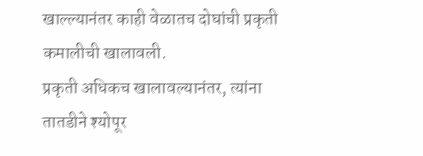खाल्ल्यानंतर काही वेळातच दोघांची प्रकृती कमालीची खालावली.
प्रकृती अधिकच खालावल्यानंतर, त्यांना तातडीने श्योपूर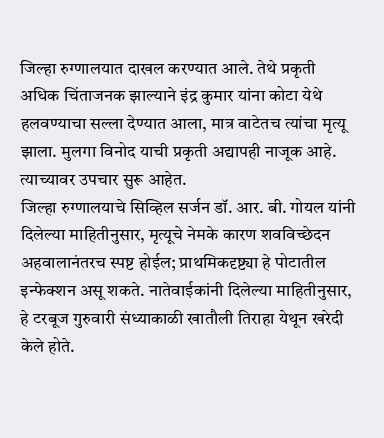जिल्हा रुग्णालयात दाखल करण्यात आले. तेथे प्रकृती अधिक चिंताजनक झाल्याने इंद्र कुमार यांना कोटा येथे हलवण्याचा सल्ला देण्यात आला, मात्र वाटेतच त्यांचा मृत्यू झाला. मुलगा विनोद याची प्रकृती अद्यापही नाजूक आहे. त्याच्यावर उपचार सुरू आहेत.
जिल्हा रुग्णालयाचे सिव्हिल सर्जन डॉ. आर. बी. गोयल यांनी दिलेल्या माहितीनुसार, मृत्यूचे नेमके कारण शवविच्छेदन अहवालानंतरच स्पष्ट होईल; प्राथमिकदृष्ट्या हे पोटातील इन्फेक्शन असू शकते. नातेवाईकांनी दिलेल्या माहितीनुसार, हे टरबूज गुरुवारी संध्याकाळी खातौली तिराहा येथून खरेदी केले होते.